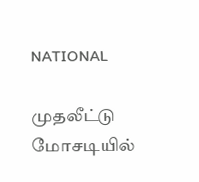NATIONAL

முதலீட்டு மோசடியில்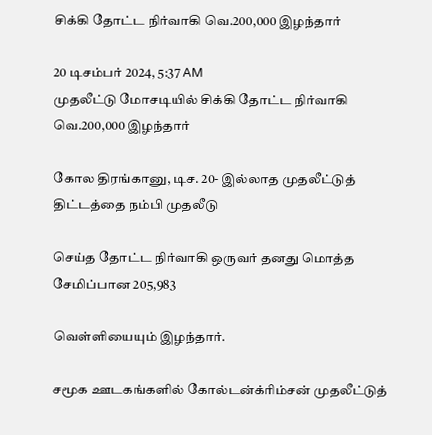சிக்கி தோட்ட நிர்வாகி வெ.200,000 இழந்தார்

20 டிசம்பர் 2024, 5:37 AM
முதலீட்டு மோசடியில் சிக்கி தோட்ட நிர்வாகி வெ.200,000 இழந்தார்

கோல திரங்கானு, டிச. 20- இல்லாத முதலீட்டுத் திட்டத்தை நம்பி முதலீடு

செய்த தோட்ட நிர்வாகி ஒருவர் தனது மொத்த சேமிப்பான 205,983

வெள்ளியையும் இழந்தார்.

சமூக ஊடகங்களில் கோல்டன்க்ரிம்சன் முதலீட்டுத்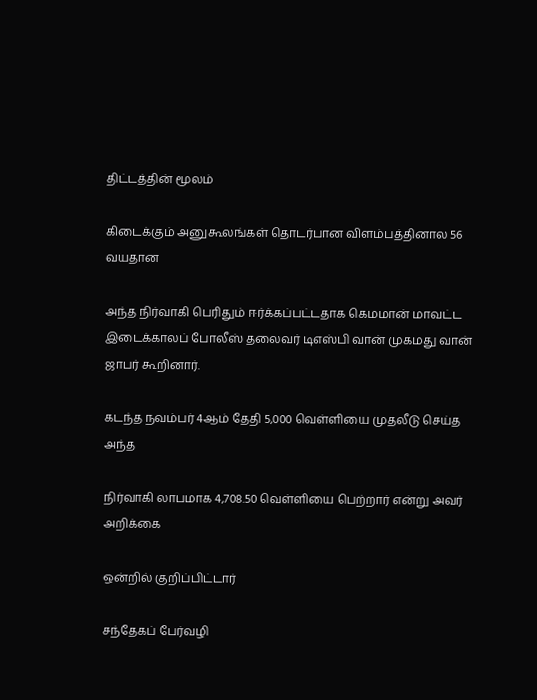திட்டத்தின் மூலம்

கிடைக்கும் அனுகூலங்கள் தொடர்பான விளம்பத்தினால 56 வயதான

அந்த நிர்வாகி பெரிதும் ஈர்க்கப்பட்டதாக கெமமான் மாவட்ட இடைக்காலப் போலீஸ் தலைவர் டிஎஸ்பி வான் முகமது வான் ஜாபர் கூறினார்.

கடந்த நவம்பர் 4ஆம் தேதி 5,000 வெள்ளியை முதலீடு செய்த அந்த

நிர்வாகி லாபமாக 4,708.50 வெள்ளியை பெற்றார் என்று அவர் அறிக்கை

ஒன்றில் குறிப்பிட்டார்

சந்தேகப் பேர்வழி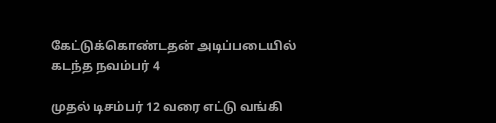கேட்டுக்கொண்டதன் அடிப்படையில் கடந்த நவம்பர் 4

முதல் டிசம்பர் 12 வரை எட்டு வங்கி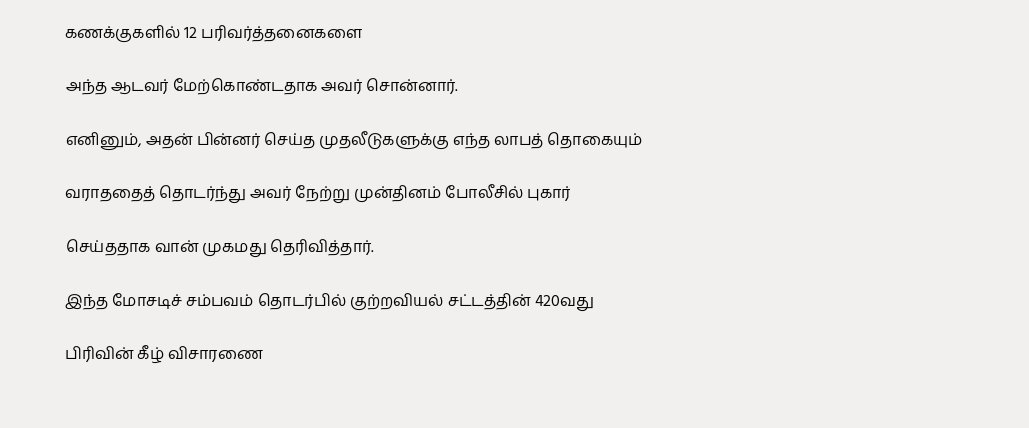கணக்குகளில் 12 பரிவர்த்தனைகளை

அந்த ஆடவர் மேற்கொண்டதாக அவர் சொன்னார்.

எனினும், அதன் பின்னர் செய்த முதலீடுகளுக்கு எந்த லாபத் தொகையும்

வராததைத் தொடர்ந்து அவர் நேற்று முன்தினம் போலீசில் புகார்

செய்ததாக வான் முகமது தெரிவித்தார்.

இந்த மோசடிச் சம்பவம் தொடர்பில் குற்றவியல் சட்டத்தின் 420வது

பிரிவின் கீழ் விசாரணை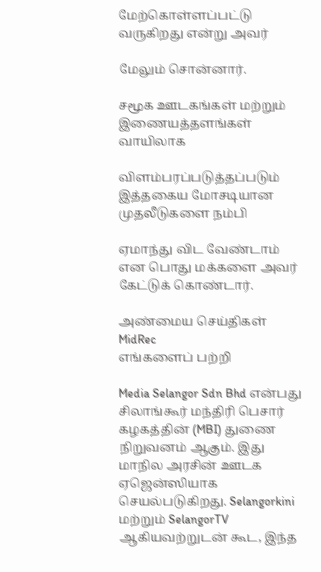மேற்கொள்ளப்பட்டு வருகிறது என்று அவர்

மேலும் சொன்னார்.

சமூக ஊடகங்கள் மற்றும் இணையத்தளங்கள் வாயிலாக

விளம்பரப்படுத்தப்படும் இத்தகைய மோசடியான முதலீடுகளை நம்பி

ஏமாந்து விட வேண்டாம் என பொது மக்களை அவர் கேட்டுக் கொண்டார்.

அண்மைய செய்திகள்
MidRec
எங்களைப் பற்றி

Media Selangor Sdn Bhd என்பது சிலாங்கூர் மந்திரி பெசார் கழகத்தின் (MBI) துணை நிறுவனம் ஆகும். இது மாநில அரசின் ஊடக ஏஜென்ஸியாக செயல்படுகிறது. Selangorkini மற்றும் SelangorTV ஆகியவற்றுடன் கூட, இந்த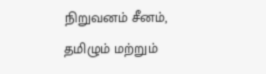நிறுவனம் சீனம், தமிழும் மற்றும்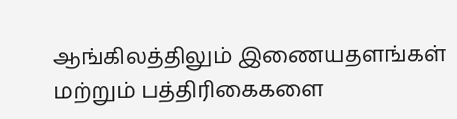ஆங்கிலத்திலும் இணையதளங்கள் மற்றும் பத்திரிகைகளை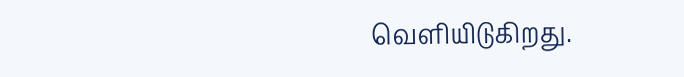வெளியிடுகிறது.